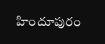హిందూపురం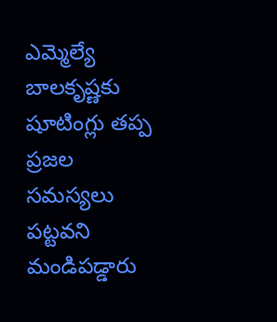ఎమ్మెల్యే బాలకృష్ణకు షూటింగ్లు తప్ప ప్రజల సమస్యలు పట్టవని మండిపడ్డారు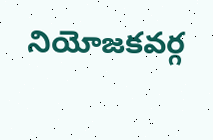నియోజకవర్గ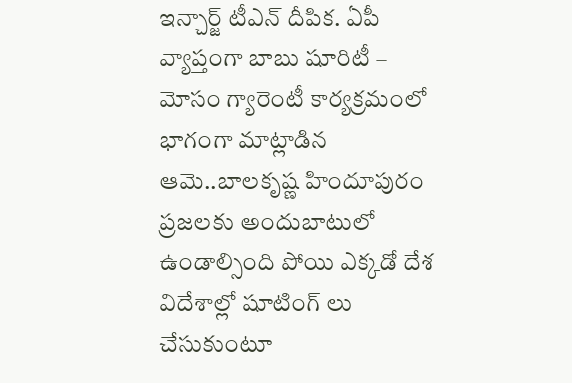ఇన్చార్జ్ టీఎన్ దీపిక. ఏపీ వ్యాప్తంగా బాబు షూరిటీ – మోసం గ్యారెంటీ కార్యక్రమంలో భాగంగా మాట్లాడిన ఆమె..బాలకృష్ణ హిందూపురం ప్రజలకు అందుబాటులో ఉండాల్సింది పోయి ఎక్కడో దేశ విదేశాల్లో షూటింగ్ లు చేసుకుంటూ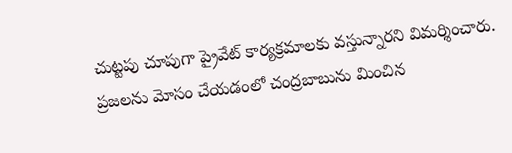చుట్టపు చూపుగా ప్రైవేట్ కార్యక్రమాలకు వస్తున్నారని విమర్శించారు.
ప్రజలను మోసం చేయడంలో చంద్రబాబును మించిన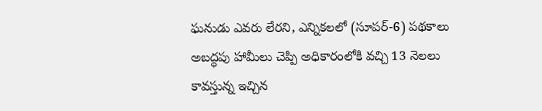ఘనుడు ఎవరు లేరని, ఎన్నికలలో (సూపర్-6) పథకాలు అబద్ధపు హామీలు చెప్పి అధికారంలోకి వచ్చి 13 నెలలు కావస్తున్న ఇచ్చిన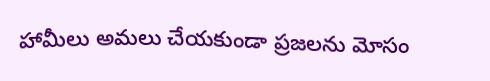హామీలు అమలు చేయకుండా ప్రజలను మోసం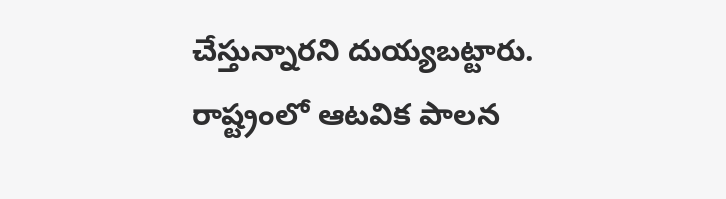చేస్తున్నారని దుయ్యబట్టారు.
రాష్ట్రంలో ఆటవిక పాలన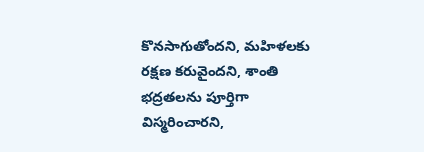కొనసాగుతోందని, మహిళలకు రక్షణ కరువైందని, శాంతి భద్రతలను పూర్తిగా విస్మరించారని,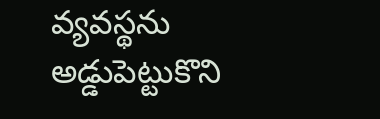వ్యవస్థను అడ్డుపెట్టుకొని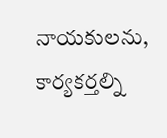నాయకులను, కార్యకర్తల్ని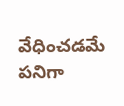వేధించడమే పనిగా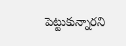పెట్టుకున్నారని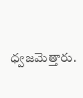ధ్వజమెత్తారు.